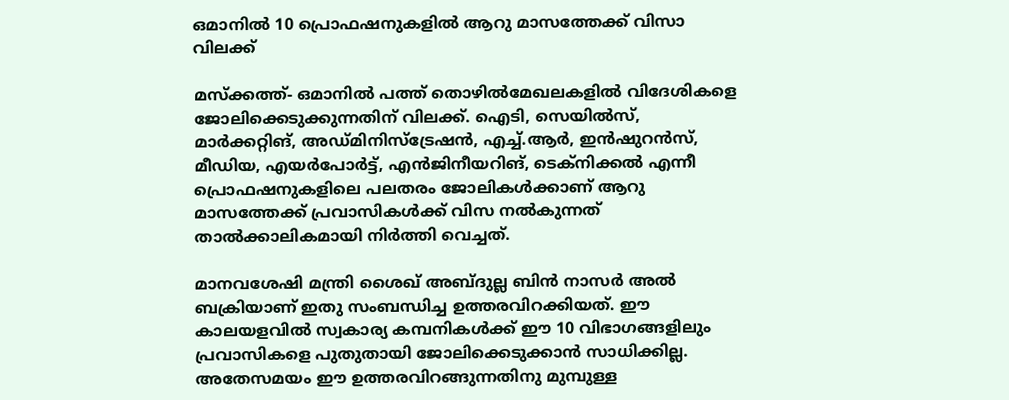ഒമാനില്‍ 10 പ്രൊഫഷനുകളില്‍ ആറു മാസത്തേക്ക് വിസാ വിലക്ക്

മസ്‌ക്കത്ത്- ഒമാനില്‍ പത്ത് തൊഴില്‍മേഖലകളില്‍ വിദേശികളെ ജോലിക്കെടുക്കുന്നതിന് വിലക്ക്. ഐടി, സെയില്‍സ്, മാര്‍ക്കറ്റിങ്, അഡ്മിനിസ്ട്രേഷന്‍, എച്ച്.ആര്‍, ഇന്‍ഷുറന്‍സ്, മീഡിയ, എയര്‍പോര്‍ട്ട്, എന്‍ജിനീയറിങ്, ടെക്നിക്കല്‍ എന്നീ പ്രൊഫഷനുകളിലെ പലതരം ജോലികള്‍ക്കാണ് ആറു മാസത്തേക്ക് പ്രവാസികള്‍ക്ക് വിസ നല്‍കുന്നത് താല്‍ക്കാലികമായി നിര്‍ത്തി വെച്ചത്.

മാനവശേഷി മന്ത്രി ശൈഖ് അബ്ദുല്ല ബിന്‍ നാസര്‍ അല്‍ ബക്രിയാണ് ഇതു സംബന്ധിച്ച ഉത്തരവിറക്കിയത്. ഈ കാലയളവില്‍ സ്വകാര്യ കമ്പനികള്‍ക്ക് ഈ 10 വിഭാഗങ്ങളിലും പ്രവാസികളെ പുതുതായി ജോലിക്കെടുക്കാന്‍ സാധിക്കില്ല. അതേസമയം ഈ ഉത്തരവിറങ്ങുന്നതിനു മുമ്പുള്ള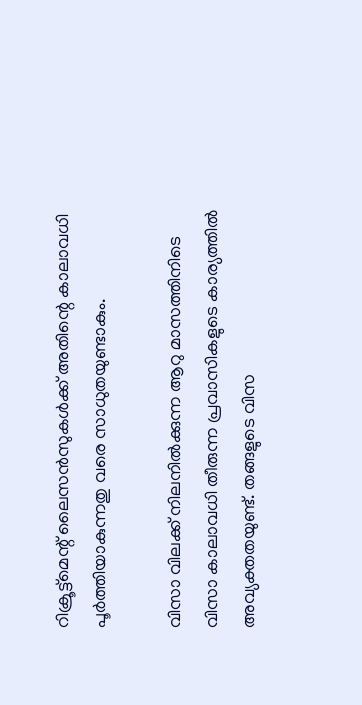റിക്രൂട്ട്മെന്റ് ലൈസന്‍സുകള്‍ക്ക് അതിന്റെ കാലാവധി പൂര്‍ത്തിയാകുന്നതു വരെ സാധുതയുണ്ടാകും.

വിസാ വിലക്ക് നിലനില്‍ക്കുന്ന ആറു മാസത്തിനിടെ വിസാ കാലാവധി തീരുന്ന പ്രവാസികളുടെ കാര്യത്തില്‍ അവ്യക്തതയുണ്ട്. തങ്ങളുടെ വിസ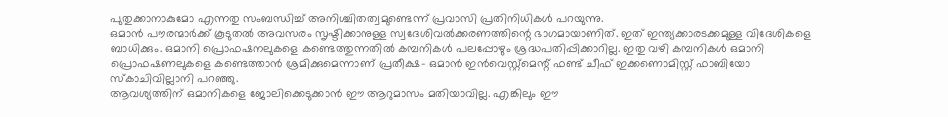പുതുക്കാനാകുമോ എന്നതു സംബന്ധിച്ച് അനിശ്ചിതത്വമുണ്ടെന്ന് പ്രവാസി പ്രതിനിധികള്‍ പറയുന്നു.
ഒമാന്‍ പൗരന്മാര്‍ക്ക് കൂടുതല്‍ അവസരം സൃഷ്ടിക്കാനുള്ള സ്വദേശിവല്‍ക്കരണത്തിന്റെ ഭാഗമായാണിത്. ഇത് ഇന്ത്യക്കാരടക്കമുള്ള വിദേശികളെ ബാധിക്കും. ഒമാനി പ്രൊഫഷനലുകളെ കണ്ടെത്തുന്നതില്‍ കമ്പനികള്‍ പലപ്പോഴും ശ്രദ്ധപതിപ്പിക്കാറില്ല. ഇതു വഴി കമ്പനികള്‍ ഒമാനി പ്രൊഫഷണലുകളെ കണ്ടെത്താന്‍ ശ്രമിക്കുമെന്നാണ് പ്രതീക്ഷ- ഒമാന്‍ ഇന്‍വെസ്റ്റ്മെന്റ് ഫണ്ട് ചീഫ് ഇക്കണൊമിസ്റ്റ് ഫാബിയോ സ്‌കാചിവില്ലാനി പറഞ്ഞു.
ആവശ്യത്തിന് ഒമാനികളെ ജോലിക്കെടുക്കാന്‍ ഈ ആറുമാസം മതിയാവില്ല. എങ്കിലും ഈ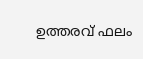ഉത്തരവ് ഫലം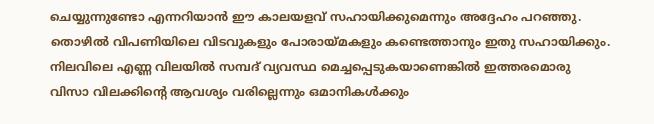ചെയ്യുന്നുണ്ടോ എന്നറിയാന്‍ ഈ കാലയളവ് സഹായിക്കുമെന്നും അദ്ദേഹം പറഞ്ഞു. തൊഴില്‍ വിപണിയിലെ വിടവുകളും പോരായ്മകളും കണ്ടെത്താനും ഇതു സഹായിക്കും. നിലവിലെ എണ്ണ വിലയില്‍ സമ്പദ് വ്യവസ്ഥ മെച്ചപ്പെടുകയാണെങ്കില്‍ ഇത്തരമൊരു വിസാ വിലക്കിന്റെ ആവശ്യം വരില്ലെന്നും ഒമാനികള്‍ക്കും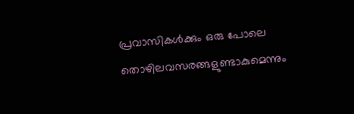പ്രവാസികള്‍ക്കും ഒരു പോലെ തൊഴിലവസരങ്ങളുണ്ടാകുമെന്നും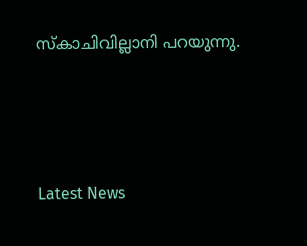സ്‌കാചിവില്ലാനി പറയുന്നു.




Latest News